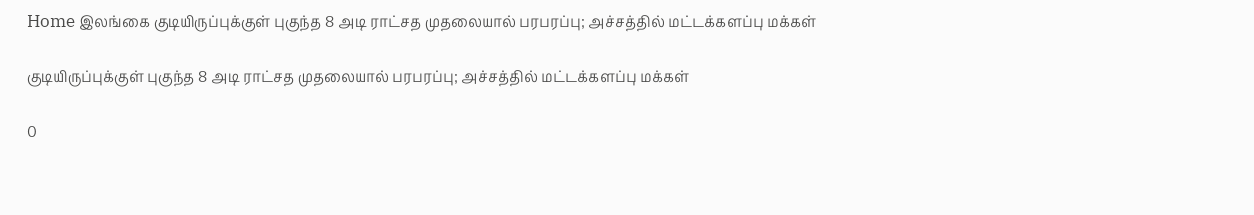Home இலங்கை குடியிருப்புக்குள் புகுந்த 8 அடி ராட்சத முதலையால் பரபரப்பு; அச்சத்தில் மட்டக்களப்பு மக்கள்

குடியிருப்புக்குள் புகுந்த 8 அடி ராட்சத முதலையால் பரபரப்பு; அச்சத்தில் மட்டக்களப்பு மக்கள்

0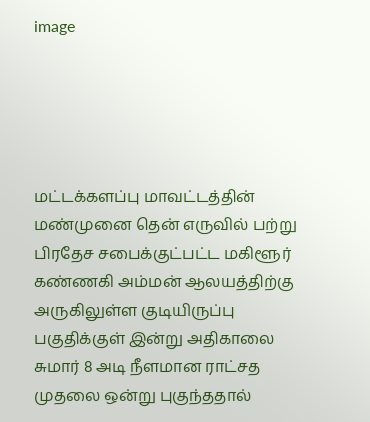image





மட்டக்களப்பு மாவட்டத்தின் மண்முனை தென் எருவில் பற்று பிரதேச சபைக்குட்பட்ட மகிளூர் கண்ணகி அம்மன் ஆலயத்திற்கு அருகிலுள்ள குடியிருப்பு பகுதிக்குள் இன்று அதிகாலை சுமார் 8 அடி நீளமான ராட்சத  முதலை ஒன்று புகுந்ததால்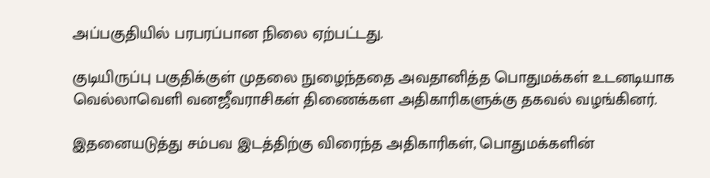அப்பகுதியில் பரபரப்பான நிலை ஏற்பட்டது.

குடியிருப்பு பகுதிக்குள் முதலை நுழைந்ததை அவதானித்த பொதுமக்கள் உடனடியாக வெல்லாவெளி வனஜீவராசிகள் திணைக்கள அதிகாரிகளுக்கு தகவல் வழங்கினர்.

இதனையடுத்து சம்பவ இடத்திற்கு விரைந்த அதிகாரிகள், பொதுமக்களின்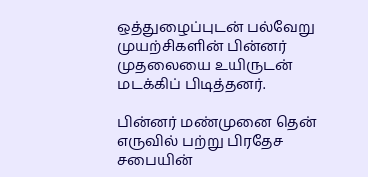ஒத்துழைப்புடன் பல்வேறு முயற்சிகளின் பின்னர் முதலையை உயிருடன் மடக்கிப் பிடித்தனர்.

பின்னர் மண்முனை தென் எருவில் பற்று பிரதேச சபையின்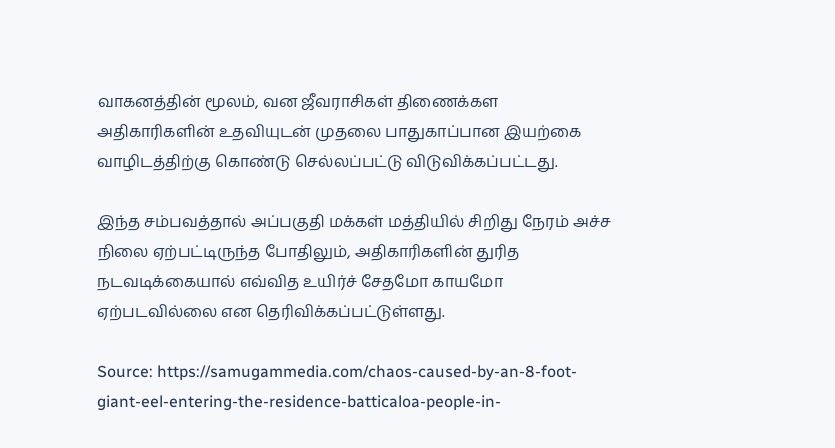வாகனத்தின் மூலம், வன ஜீவராசிகள் திணைக்கள அதிகாரிகளின் உதவியுடன் முதலை பாதுகாப்பான இயற்கை வாழிடத்திற்கு கொண்டு செல்லப்பட்டு விடுவிக்கப்பட்டது.

இந்த சம்பவத்தால் அப்பகுதி மக்கள் மத்தியில் சிறிது நேரம் அச்ச நிலை ஏற்பட்டிருந்த போதிலும், அதிகாரிகளின் துரித நடவடிக்கையால் எவ்வித உயிர்ச் சேதமோ காயமோ ஏற்படவில்லை என தெரிவிக்கப்பட்டுள்ளது.

Source: https://samugammedia.com/chaos-caused-by-an-8-foot-giant-eel-entering-the-residence-batticaloa-people-in-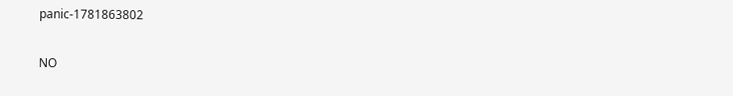panic-1781863802

NO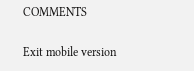COMMENTS

Exit mobile version